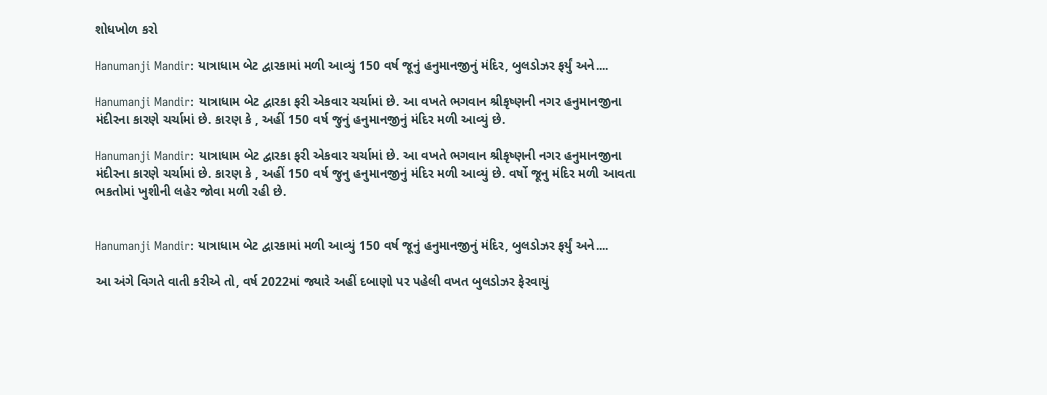શોધખોળ કરો

Hanumanji Mandir: યાત્રાધામ બેટ દ્વારકામાં મળી આવ્યું 150 વર્ષ જૂનું હનુમાનજીનું મંદિર, બુલડોઝર ફર્યું અને....

Hanumanji Mandir: યાત્રાધામ બેટ દ્વારકા ફરી એકવાર ચર્ચામાં છે. આ વખતે ભગવાન શ્રીકૃષ્ણની નગર હનુમાનજીના મંદીરના કારણે ચર્ચામાં છે. કારણ કે , અહીં 150 વર્ષ જુનું હનુમાનજીનું મંદિર મળી આવ્યું છે.

Hanumanji Mandir: યાત્રાધામ બેટ દ્વારકા ફરી એકવાર ચર્ચામાં છે. આ વખતે ભગવાન શ્રીકૃષ્ણની નગર હનુમાનજીના મંદીરના કારણે ચર્ચામાં છે. કારણ કે , અહીં 150 વર્ષ જુનુ હનુમાનજીનું મંદિર મળી આવ્યું છે. વર્ષો જૂનુ મંદિર મળી આવતા ભકતોમાં ખુશીની લહેર જોવા મળી રહી છે.


Hanumanji Mandir: યાત્રાધામ બેટ દ્વારકામાં મળી આવ્યું 150 વર્ષ જૂનું હનુમાનજીનું મંદિર, બુલડોઝર ફર્યું અને....

આ અંગે વિગતે વાતી કરીએ તો, વર્ષ 2022માં જ્યારે અહીં દબાણો પર પહેલી વખત બુલડોઝર ફેરવાયું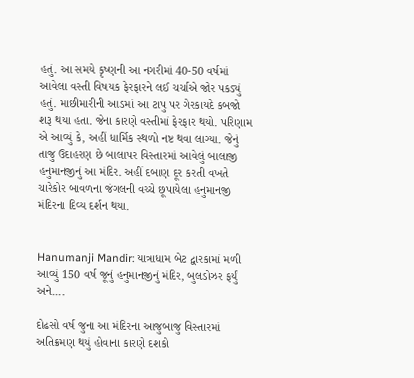હતું. આ સમયે કૃષ્ણની આ નગરીમાં 40-50 વર્ષમાં આવેલા વસ્તી વિષયક ફેરફારને લઈ ચર્ચાએ જોર પકડ્યું હતું. માછીમારીની આડમાં આ ટાપુ પર ગેરકાયદે કબજો શરૂ થયા હતા. જેના કારણે વસ્તીમાં ફેરફાર થયો. પરિણામ એ આવ્યું કે, અહીં ધાર્મિક સ્થળો નષ્ટ થવા લાગ્યા. જેનું તાજુ ઉદાહરણ છે બાલાપર વિસ્તારમાં આવેલું બાલાજી હનુમાનજીનું આ મંદિર. અહીં દબાણ દૂર કરતી વખતે ચારેકોર બાવળના જંગલની વચ્ચે છૂપાયેલા હનુમાનજી મંદિરના દિવ્ય દર્શન થયા.


Hanumanji Mandir: યાત્રાધામ બેટ દ્વારકામાં મળી આવ્યું 150 વર્ષ જૂનું હનુમાનજીનું મંદિર, બુલડોઝર ફર્યું અને....

દોઢસો વર્ષ જુના આ મંદિરના આજુબાજુ વિસ્તારમાં અતિક્રમણ થયું હોવાના કારણે દશકો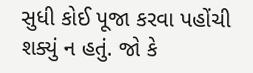સુધી કોઈ પૂજા કરવા પહોંચી શક્યું ન હતું. જો કે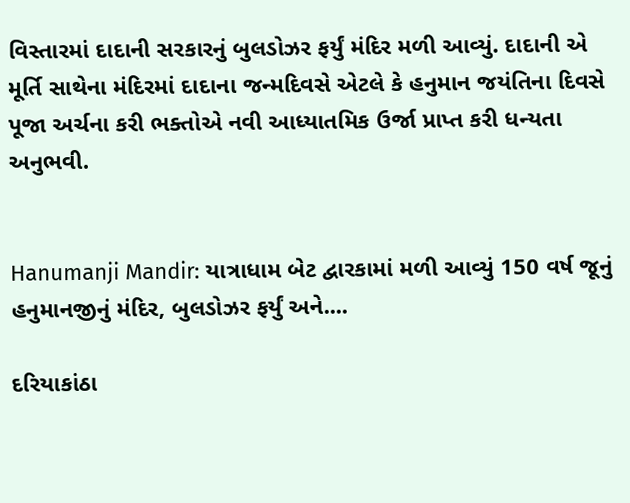વિસ્તારમાં દાદાની સરકારનું બુલડોઝર ફર્યું મંદિર મળી આવ્યું. દાદાની એ મૂર્તિ સાથેના મંદિરમાં દાદાના જન્મદિવસે એટલે કે હનુમાન જયંતિના દિવસે પૂજા અર્ચના કરી ભક્તોએ નવી આધ્યાતમિક ઉર્જા પ્રાપ્ત કરી ધન્યતા અનુભવી.


Hanumanji Mandir: યાત્રાધામ બેટ દ્વારકામાં મળી આવ્યું 150 વર્ષ જૂનું હનુમાનજીનું મંદિર, બુલડોઝર ફર્યું અને....

દરિયાકાંઠા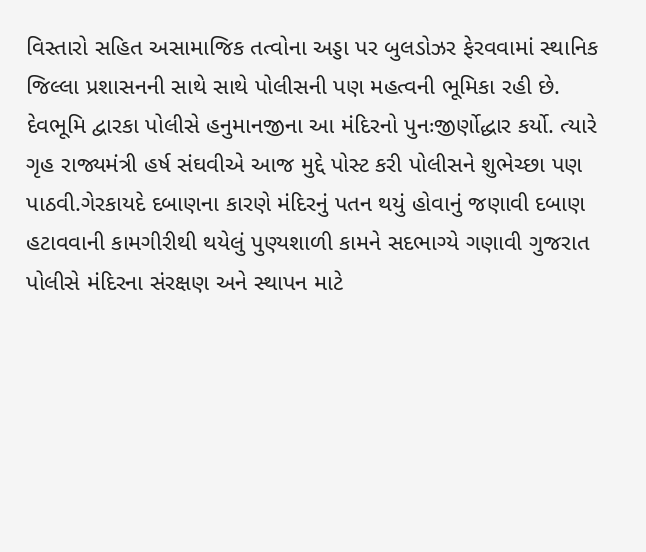વિસ્તારો સહિત અસામાજિક તત્વોના અડ્ડા પર બુલડોઝર ફેરવવામાં સ્થાનિક જિલ્લા પ્રશાસનની સાથે સાથે પોલીસની પણ મહત્વની ભૂમિકા રહી છે. દેવભૂમિ દ્વારકા પોલીસે હનુમાનજીના આ મંદિરનો પુનઃજીર્ણોદ્ધાર કર્યો. ત્યારે ગૃહ રાજ્યમંત્રી હર્ષ સંઘવીએ આજ મુદ્દે પોસ્ટ કરી પોલીસને શુભેચ્છા પણ પાઠવી.ગેરકાયદે દબાણના કારણે મંદિરનું પતન થયું હોવાનું જણાવી દબાણ હટાવવાની કામગીરીથી થયેલું પુણ્યશાળી કામને સદભાગ્યે ગણાવી ગુજરાત પોલીસે મંદિરના સંરક્ષણ અને સ્થાપન માટે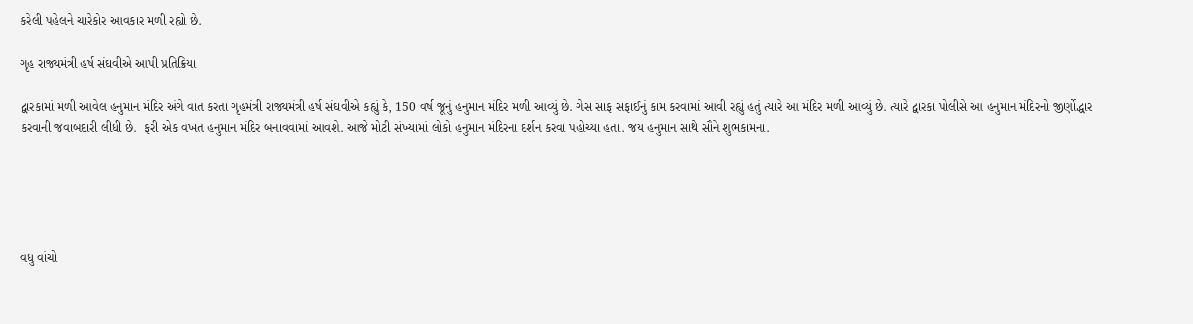કરેલી પહેલને ચારેકોર આવકાર મળી રહ્યો છે.

ગૃહ રાજ્યમંત્રી હર્ષ સંઘવીએ આપી પ્રતિક્રિયા

દ્વારકામાં મળી આવેલ હનુમાન મંદિર અંગે વાત કરતા ગૃહમંત્રી રાજ્યમંત્રી હર્ષ સંઘવીએ કહ્યું કે, 150 વર્ષ જૂનું હનુમાન મંદિર મળી આવ્યું છે. ગેસ સાફ સફાઈનું કામ કરવામાં આવી રહ્યું હતું ત્યારે આ મંદિર મળી આવ્યું છે. ત્યારે દ્વારકા પોલીસે આ હનુમાન મંદિરનો જીર્ણોદ્ધાર કરવાની જવાબદારી લીધી છે.  ફરી એક વખત હનુમાન મંદિર બનાવવામાં આવશે. આજે મોટી સંખ્યામાં લોકો હનુમાન મંદિરના દર્શન કરવા પહોચ્યા હતા. જય હનુમાન સાથે સૌને શુભકામના.





વધુ વાંચો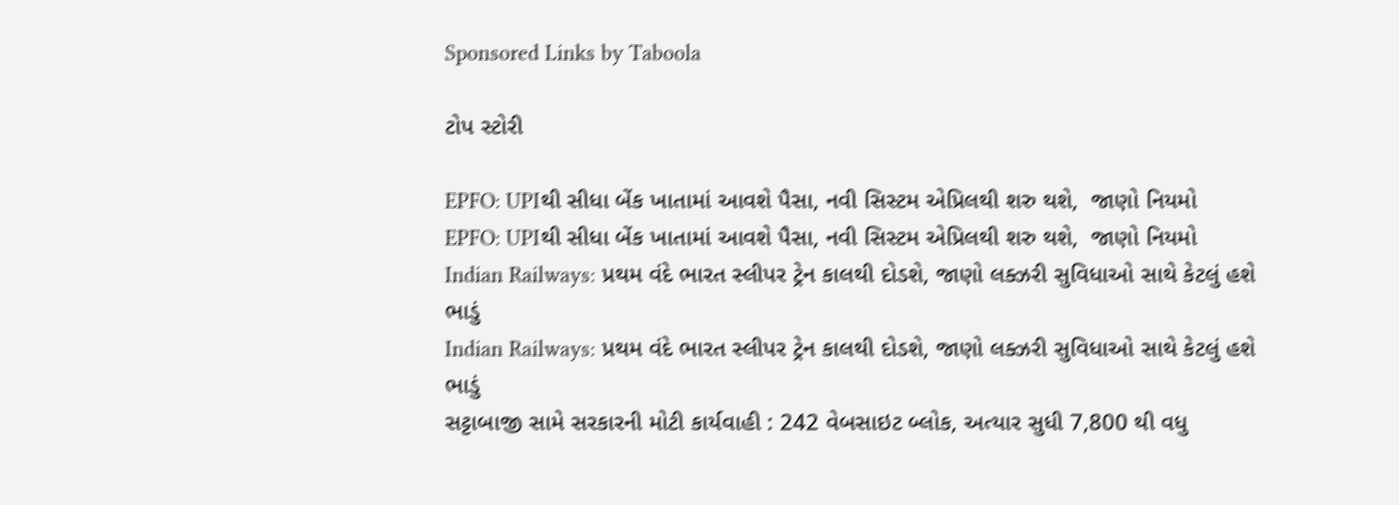Sponsored Links by Taboola

ટોપ સ્ટોરી

EPFO: UPIથી સીધા બેંક ખાતામાં આવશે પૈસા, નવી સિસ્ટમ એપ્રિલથી શરુ થશે,  જાણો નિયમો
EPFO: UPIથી સીધા બેંક ખાતામાં આવશે પૈસા, નવી સિસ્ટમ એપ્રિલથી શરુ થશે,  જાણો નિયમો
Indian Railways: પ્રથમ વંદે ભારત સ્લીપર ટ્રેન કાલથી દોડશે, જાણો લક્ઝરી સુવિધાઓ સાથે કેટલું હશે ભાડું
Indian Railways: પ્રથમ વંદે ભારત સ્લીપર ટ્રેન કાલથી દોડશે, જાણો લક્ઝરી સુવિધાઓ સાથે કેટલું હશે ભાડું
સટ્ટાબાજી સામે સરકારની મોટી કાર્યવાહી : 242 વેબસાઇટ બ્લોક, અત્યાર સુધી 7,800 થી વધુ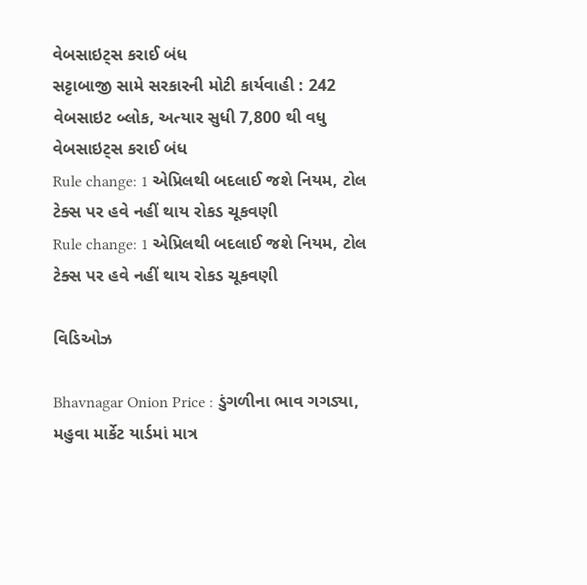વેબસાઇટ્સ કરાઈ બંધ
સટ્ટાબાજી સામે સરકારની મોટી કાર્યવાહી : 242 વેબસાઇટ બ્લોક, અત્યાર સુધી 7,800 થી વધુ વેબસાઇટ્સ કરાઈ બંધ
Rule change: 1 એપ્રિલથી બદલાઈ જશે નિયમ, ટોલ ટેક્સ પર હવે નહીં થાય રોકડ ચૂકવણી
Rule change: 1 એપ્રિલથી બદલાઈ જશે નિયમ, ટોલ ટેક્સ પર હવે નહીં થાય રોકડ ચૂકવણી

વિડિઓઝ

Bhavnagar Onion Price : ડુંગળીના ભાવ ગગડ્યા, મહુવા માર્કેટ યાર્ડમાં માત્ર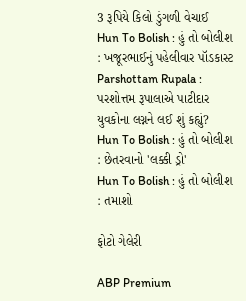3 રૂપિયે કિલો ડુંગળી વેચાઈ
Hun To Bolish : હું તો બોલીશ : ખજૂરભાઈનું પહેલીવાર પૉડકાસ્ટ
Parshottam Rupala : પરશોત્તમ રૂપાલાએ પાટીદાર યુવકોના લગ્નને લઈ શું કહ્યું?
Hun To Bolish : હું તો બોલીશ : છેતરવાનો 'લક્કી ડ્રો'
Hun To Bolish : હું તો બોલીશ : તમાશો

ફોટો ગેલેરી

ABP Premium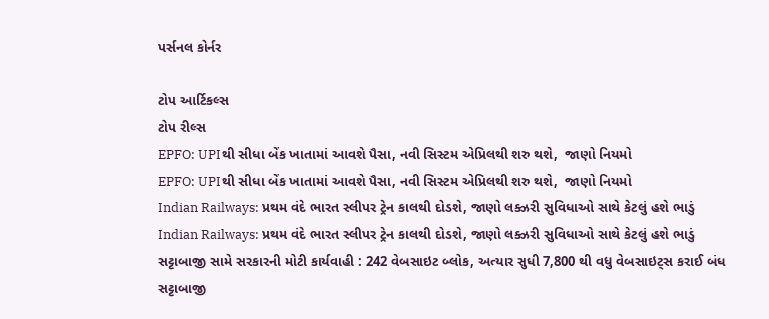પર્સનલ કોર્નર

ટોપ આર્ટિકલ્સ
ટોપ રીલ્સ
EPFO: UPIથી સીધા બેંક ખાતામાં આવશે પૈસા, નવી સિસ્ટમ એપ્રિલથી શરુ થશે,  જાણો નિયમો
EPFO: UPIથી સીધા બેંક ખાતામાં આવશે પૈસા, નવી સિસ્ટમ એપ્રિલથી શરુ થશે,  જાણો નિયમો
Indian Railways: પ્રથમ વંદે ભારત સ્લીપર ટ્રેન કાલથી દોડશે, જાણો લક્ઝરી સુવિધાઓ સાથે કેટલું હશે ભાડું
Indian Railways: પ્રથમ વંદે ભારત સ્લીપર ટ્રેન કાલથી દોડશે, જાણો લક્ઝરી સુવિધાઓ સાથે કેટલું હશે ભાડું
સટ્ટાબાજી સામે સરકારની મોટી કાર્યવાહી : 242 વેબસાઇટ બ્લોક, અત્યાર સુધી 7,800 થી વધુ વેબસાઇટ્સ કરાઈ બંધ
સટ્ટાબાજી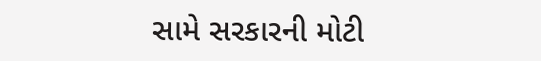સામે સરકારની મોટી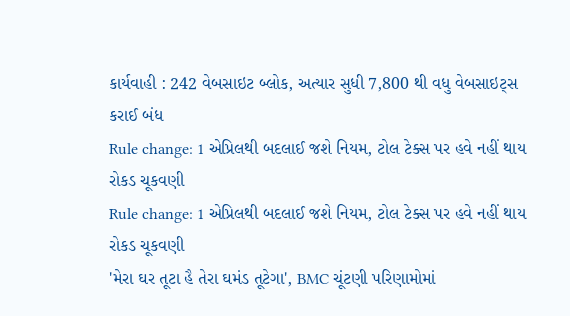કાર્યવાહી : 242 વેબસાઇટ બ્લોક, અત્યાર સુધી 7,800 થી વધુ વેબસાઇટ્સ કરાઈ બંધ
Rule change: 1 એપ્રિલથી બદલાઈ જશે નિયમ, ટોલ ટેક્સ પર હવે નહીં થાય રોકડ ચૂકવણી
Rule change: 1 એપ્રિલથી બદલાઈ જશે નિયમ, ટોલ ટેક્સ પર હવે નહીં થાય રોકડ ચૂકવણી
'મેરા ઘર તૂટા હૈ તેરા ઘમંડ તૂટેગા', BMC ચૂંટણી પરિણામોમાં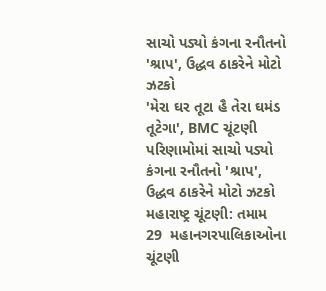સાચો પડ્યો કંગના રનૌતનો 'શ્રાપ', ઉદ્ધવ ઠાકરેને મોટો ઝટકો
'મેરા ઘર તૂટા હૈ તેરા ઘમંડ તૂટેગા', BMC ચૂંટણી પરિણામોમાં સાચો પડ્યો કંગના રનૌતનો 'શ્રાપ', ઉદ્ધવ ઠાકરેને મોટો ઝટકો
મહારાષ્ટ્ર ચૂંટણી: તમામ 29  મહાનગરપાલિકાઓના ચૂંટણી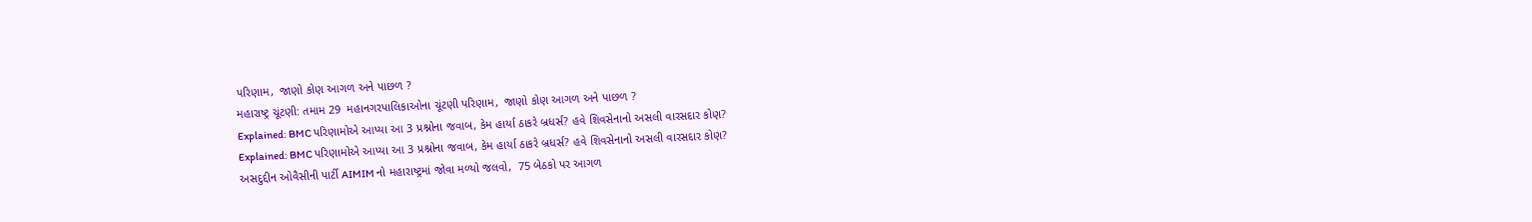પરિણામ,  જાણો કોણ આગળ અને પાછળ ?
મહારાષ્ટ્ર ચૂંટણી: તમામ 29  મહાનગરપાલિકાઓના ચૂંટણી પરિણામ,  જાણો કોણ આગળ અને પાછળ ?
Explained: BMC પરિણામોએ આપ્યા આ 3 પ્રશ્નોના જવાબ, કેમ હાર્યા ઠાકરે બ્રધર્સ? હવે શિવસેનાનો અસલી વારસદાર કોણ?
Explained: BMC પરિણામોએ આપ્યા આ 3 પ્રશ્નોના જવાબ, કેમ હાર્યા ઠાકરે બ્રધર્સ? હવે શિવસેનાનો અસલી વારસદાર કોણ?
અસદુદ્દીન ઓવૈસીની પાર્ટી AIMIM નો મહારાષ્ટ્રમાં જોવા મળ્યો જલવો,  75 બેઠકો પર આગળ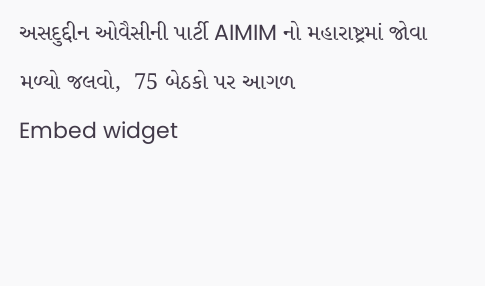અસદુદ્દીન ઓવૈસીની પાર્ટી AIMIM નો મહારાષ્ટ્રમાં જોવા મળ્યો જલવો,  75 બેઠકો પર આગળ
Embed widget